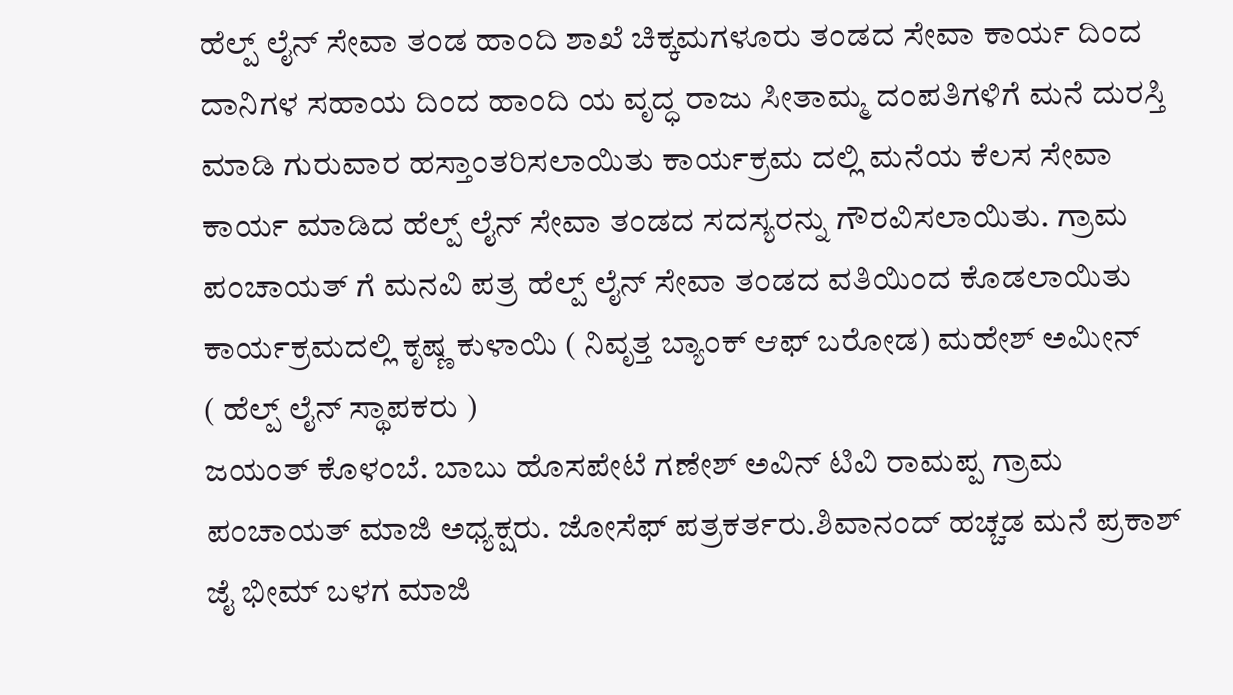ಹೆಲ್ಪ್ ಲೈನ್ ಸೇವಾ ತಂಡ ಹಾಂದಿ ಶಾಖೆ ಚಿಕ್ಕಮಗಳೂರು ತಂಡದ ಸೇವಾ ಕಾರ್ಯ ದಿಂದ ದಾನಿಗಳ ಸಹಾಯ ದಿಂದ ಹಾಂದಿ ಯ ವೃದ್ಧ ರಾಜು ಸೀತಾಮ್ಮ ದಂಪತಿಗಳಿಗೆ ಮನೆ ದುರಸ್ತಿ ಮಾಡಿ ಗುರುವಾರ ಹಸ್ತಾಂತರಿಸಲಾಯಿತು ಕಾರ್ಯಕ್ರಮ ದಲ್ಲಿ ಮನೆಯ ಕೆಲಸ ಸೇವಾ ಕಾರ್ಯ ಮಾಡಿದ ಹೆಲ್ಪ್ ಲೈನ್ ಸೇವಾ ತಂಡದ ಸದಸ್ಯರನ್ನು ಗೌರವಿಸಲಾಯಿತು. ಗ್ರಾಮ ಪಂಚಾಯತ್ ಗೆ ಮನವಿ ಪತ್ರ ಹೆಲ್ಪ್ ಲೈನ್ ಸೇವಾ ತಂಡದ ವತಿಯಿಂದ ಕೊಡಲಾಯಿತು
ಕಾರ್ಯಕ್ರಮದಲ್ಲಿ ಕೃಷ್ಣ ಕುಳಾಯಿ ( ನಿವೃತ್ತ ಬ್ಯಾಂಕ್ ಆಫ್ ಬರೋಡ) ಮಹೇಶ್ ಅಮೀನ್
( ಹೆಲ್ಪ್ ಲೈನ್ ಸ್ಥಾಪಕರು )
ಜಯಂತ್ ಕೊಳಂಬೆ. ಬಾಬು ಹೊಸಪೇಟೆ ಗಣೇಶ್ ಅವಿನ್ ಟಿವಿ ರಾಮಪ್ಪ ಗ್ರಾಮ ಪಂಚಾಯತ್ ಮಾಜಿ ಅಧ್ಯಕ್ಷರು. ಜೋಸೆಫ್ ಪತ್ರಕರ್ತರು.ಶಿವಾನಂದ್ ಹಚ್ಚಡ ಮನೆ ಪ್ರಕಾಶ್ ಜೈ ಭೀಮ್ ಬಳಗ ಮಾಜಿ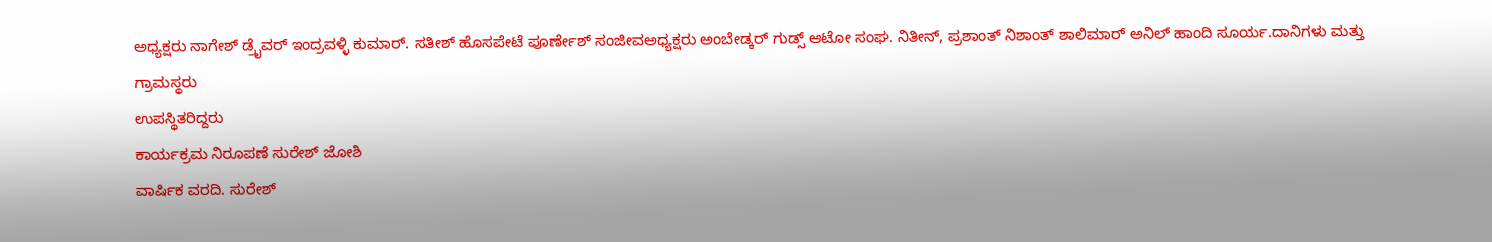ಅಧ್ಯಕ್ಷರು ನಾಗೇಶ್ ಡ್ರೈವರ್ ಇಂದ್ರವಳ್ಳಿ ಕುಮಾರ್. ಸತೀಶ್ ಹೊಸಪೇಟೆ ಪೂರ್ಣೇಶ್ ಸಂಜೀವಅಧ್ಯಕ್ಷರು ಅಂಬೇಡ್ಕರ್ ಗುಡ್ಸ್ ಆಟೋ ಸಂಘ. ನಿತೀನ್, ಪ್ರಶಾಂತ್ ನಿಶಾಂತ್ ಶಾಲಿಮಾರ್ ಅನಿಲ್ ಹಾಂದಿ ಸೂರ್ಯ.ದಾನಿಗಳು ಮತ್ತು ಗ್ರಾಮಸ್ಥರು
ಉಪಸ್ಥಿತರಿದ್ದರು
ಕಾರ್ಯಕ್ರಮ ನಿರೂಪಣೆ ಸುರೇಶ್ ಜೋಶಿ
ವಾರ್ಷಿಕ ವರದಿ. ಸುರೇಶ್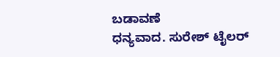ಬಡಾವಣೆ
ಧನ್ಯವಾದ. ಸುರೇಶ್ ಟೈಲರ್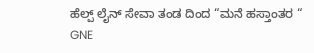ಹೆಲ್ಪ್ ಲೈನ್ ಸೇವಾ ತಂಡ ದಿಂದ “ಮನೆ ಹಸ್ತಾಂತರ “
GNE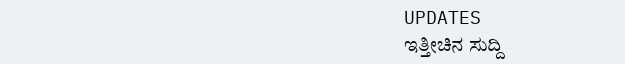UPDATES
ಇತ್ತೀಚಿನ ಸುದ್ದಿ